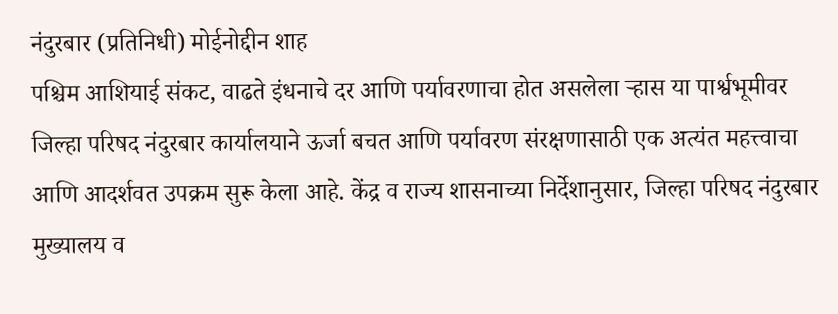नंदुरबार (प्रतिनिधी) मोईनोद्दीन शाह
पश्चिम आशियाई संकट, वाढते इंधनाचे दर आणि पर्यावरणाचा होत असलेला ऱ्हास या पार्श्वभूमीवर जिल्हा परिषद नंदुरबार कार्यालयाने ऊर्जा बचत आणि पर्यावरण संरक्षणासाठी एक अत्यंत महत्त्वाचा आणि आदर्शवत उपक्रम सुरू केला आहे. केंद्र व राज्य शासनाच्या निर्देशानुसार, जिल्हा परिषद नंदुरबार मुख्यालय व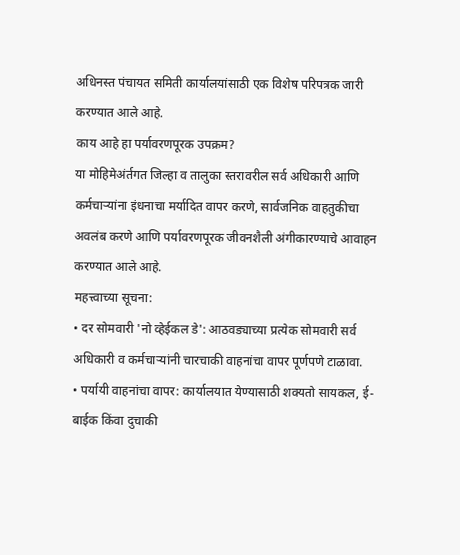अधिनस्त पंचायत समिती कार्यालयांसाठी एक विशेष परिपत्रक जारी करण्यात आले आहे.
काय आहे हा पर्यावरणपूरक उपक्रम?
या मोहिमेअंर्तगत जिल्हा व तालुका स्तरावरील सर्व अधिकारी आणि कर्मचाऱ्यांना इंधनाचा मर्यादित वापर करणे, सार्वजनिक वाहतुकीचा अवलंब करणे आणि पर्यावरणपूरक जीवनशैली अंगीकारण्याचे आवाहन करण्यात आले आहे.
महत्त्वाच्या सूचना:
• दर सोमवारी 'नो व्हेईकल डे': आठवड्याच्या प्रत्येक सोमवारी सर्व अधिकारी व कर्मचाऱ्यांनी चारचाकी वाहनांचा वापर पूर्णपणे टाळावा.
• पर्यायी वाहनांचा वापर: कार्यालयात येण्यासाठी शक्यतो सायकल, ई-बाईक किंवा दुचाकी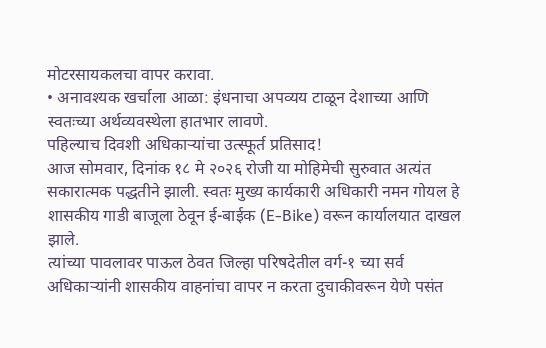मोटरसायकलचा वापर करावा.
• अनावश्यक खर्चाला आळा: इंधनाचा अपव्यय टाळून देशाच्या आणि स्वतःच्या अर्थव्यवस्थेला हातभार लावणे.
पहिल्याच दिवशी अधिकाऱ्यांचा उत्स्फूर्त प्रतिसाद!
आज सोमवार, दिनांक १८ मे २०२६ रोजी या मोहिमेची सुरुवात अत्यंत सकारात्मक पद्धतीने झाली. स्वतः मुख्य कार्यकारी अधिकारी नमन गोयल हे शासकीय गाडी बाजूला ठेवून ई-बाईक (E-Bike) वरून कार्यालयात दाखल झाले.
त्यांच्या पावलावर पाऊल ठेवत जिल्हा परिषदेतील वर्ग-१ च्या सर्व अधिकाऱ्यांनी शासकीय वाहनांचा वापर न करता दुचाकीवरून येणे पसंत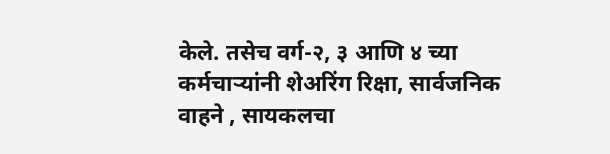केले. तसेच वर्ग-२, ३ आणि ४ च्या कर्मचाऱ्यांनी शेअरिंग रिक्षा, सार्वजनिक वाहने , सायकलचा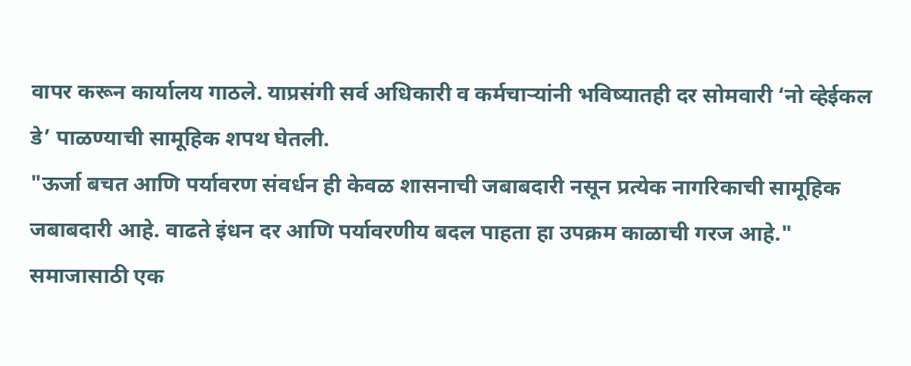वापर करून कार्यालय गाठले. याप्रसंगी सर्व अधिकारी व कर्मचाऱ्यांनी भविष्यातही दर सोमवारी ‘नो व्हेईकल डे’ पाळण्याची सामूहिक शपथ घेतली.
"ऊर्जा बचत आणि पर्यावरण संवर्धन ही केवळ शासनाची जबाबदारी नसून प्रत्येक नागरिकाची सामूहिक जबाबदारी आहे. वाढते इंधन दर आणि पर्यावरणीय बदल पाहता हा उपक्रम काळाची गरज आहे."
समाजासाठी एक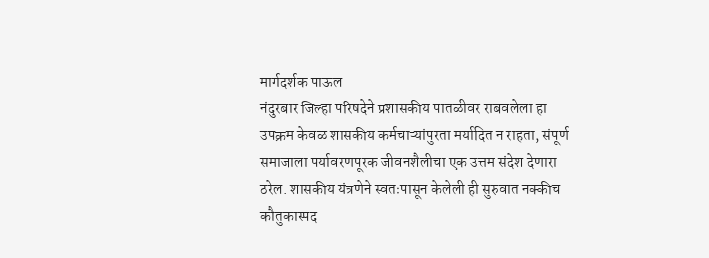मार्गदर्शक पाऊल
नंदुरबार जिल्हा परिषदेने प्रशासकीय पातळीवर राबवलेला हा उपक्रम केवळ शासकीय कर्मचाऱ्यांपुरता मर्यादित न राहता, संपूर्ण समाजाला पर्यावरणपूरक जीवनशैलीचा एक उत्तम संदेश देणारा ठरेल. शासकीय यंत्रणेने स्वतःपासून केलेली ही सुरुवात नक्कीच कौतुकास्पद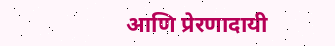आणि प्रेरणादायी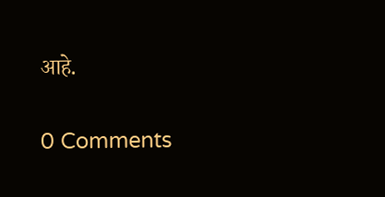आहे.

0 Comments